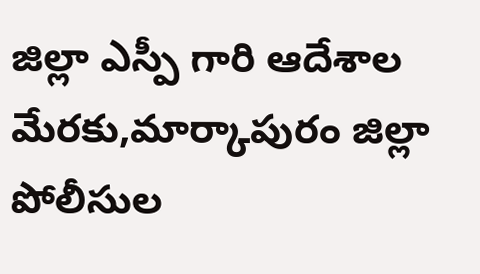జిల్లా ఎస్పీ గారి ఆదేశాల మేరకు,మార్కాపురం జిల్లా పోలీసుల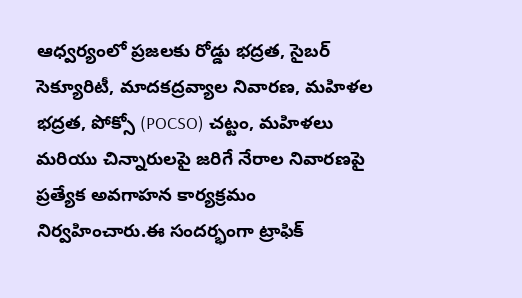ఆధ్వర్యంలో ప్రజలకు రోడ్డు భద్రత, సైబర్ సెక్యూరిటీ, మాదకద్రవ్యాల నివారణ, మహిళల భద్రత, పోక్సో (POCSO) చట్టం, మహిళలు మరియు చిన్నారులపై జరిగే నేరాల నివారణపై ప్రత్యేక అవగాహన కార్యక్రమం నిర్వహించారు.ఈ సందర్భంగా ట్రాఫిక్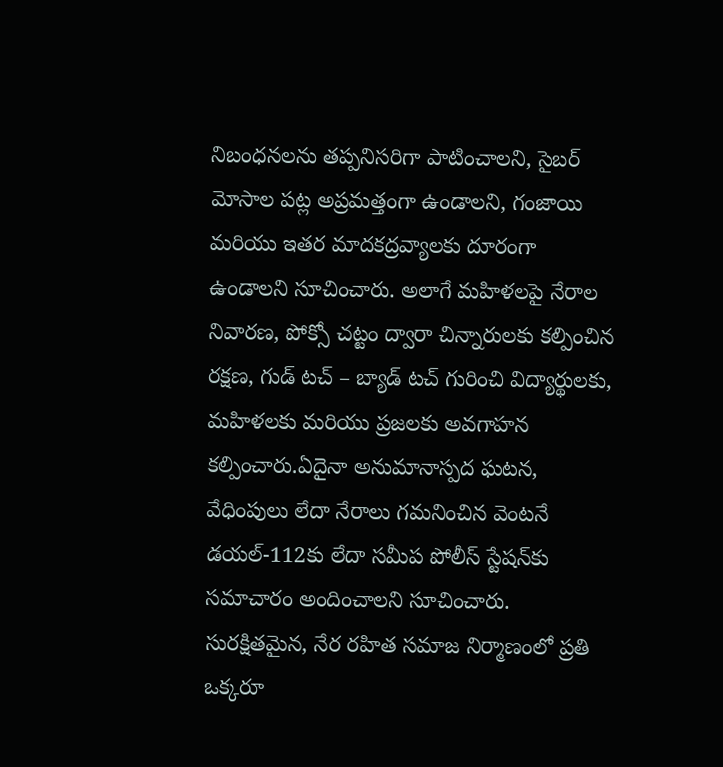నిబంధనలను తప్పనిసరిగా పాటించాలని, సైబర్ మోసాల పట్ల అప్రమత్తంగా ఉండాలని, గంజాయి మరియు ఇతర మాదకద్రవ్యాలకు దూరంగా ఉండాలని సూచించారు. అలాగే మహిళలపై నేరాల నివారణ, పోక్సో చట్టం ద్వారా చిన్నారులకు కల్పించిన రక్షణ, గుడ్ టచ్ – బ్యాడ్ టచ్ గురించి విద్యార్థులకు, మహిళలకు మరియు ప్రజలకు అవగాహన కల్పించారు.ఏదైనా అనుమానాస్పద ఘటన, వేధింపులు లేదా నేరాలు గమనించిన వెంటనే డయల్-112కు లేదా సమీప పోలీస్ స్టేషన్‌కు సమాచారం అందించాలని సూచించారు. సురక్షితమైన, నేర రహిత సమాజ నిర్మాణంలో ప్రతి ఒక్కరూ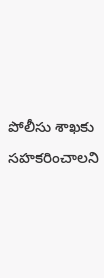పోలీసు శాఖకు సహకరించాలని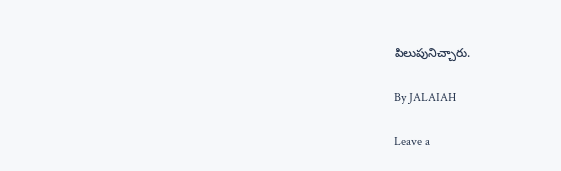పిలుపునిచ్చారు.

By JALAIAH

Leave a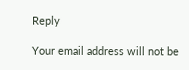Reply

Your email address will not be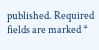published. Required fields are marked *